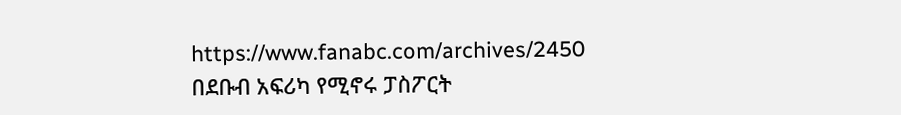https://www.fanabc.com/archives/2450
በደቡብ አፍሪካ የሚኖሩ ፓስፖርት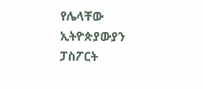የሌላቸው ኢትዮጵያውያን ፓስፖርት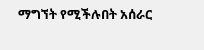ማግኘት የሚችሉበት አሰራር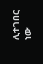ሊተገበር ነው